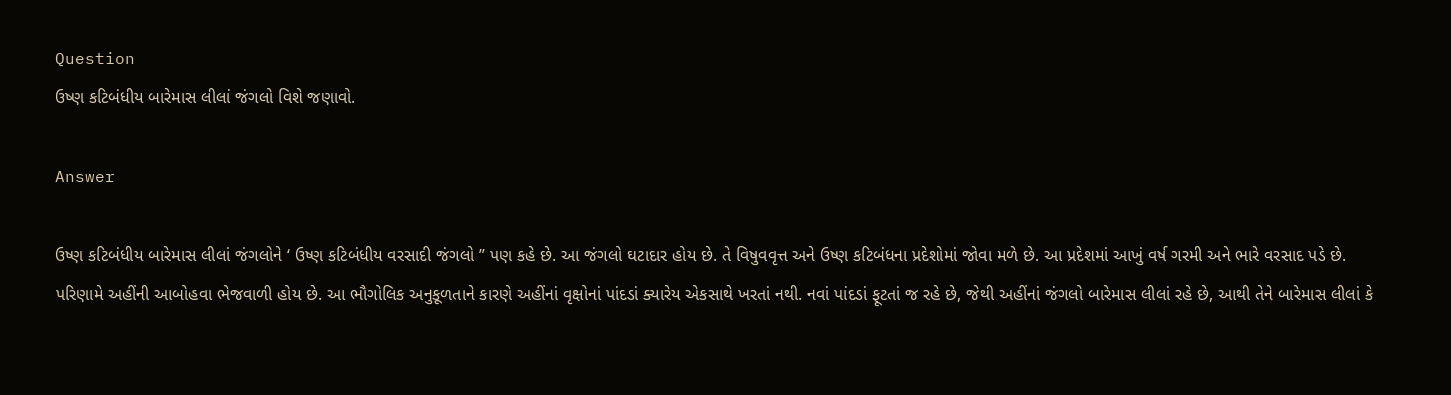Question
ઉષ્ણ કટિબંધીય બારેમાસ લીલાં જંગલો વિશે જણાવો.

Answer

ઉષ્ણ કટિબંધીય બારેમાસ લીલાં જંગલોને ‘ ઉષ્ણ કટિબંધીય વરસાદી જંગલો ” પણ કહે છે. આ જંગલો ઘટાદાર હોય છે. તે વિષુવવૃત્ત અને ઉષ્ણ કટિબંધના પ્રદેશોમાં જોવા મળે છે. આ પ્રદેશમાં આખું વર્ષ ગરમી અને ભારે વરસાદ પડે છે. પરિણામે અહીંની આબોહવા ભેજવાળી હોય છે. આ ભૌગોલિક અનુકૂળતાને કારણે અહીંનાં વૃક્ષોનાં પાંદડાં ક્યારેય એકસાથે ખરતાં નથી. નવાં પાંદડાં ફૂટતાં જ રહે છે, જેથી અહીંનાં જંગલો બારેમાસ લીલાં રહે છે, આથી તેને બારેમાસ લીલાં કે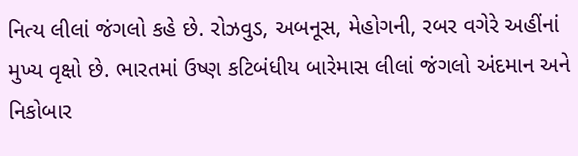નિત્ય લીલાં જંગલો કહે છે. રોઝવુડ, અબનૂસ, મેહોગની, રબર વગેરે અહીંનાં મુખ્ય વૃક્ષો છે. ભારતમાં ઉષ્ણ કટિબંધીય બારેમાસ લીલાં જંગલો અંદમાન અને નિકોબાર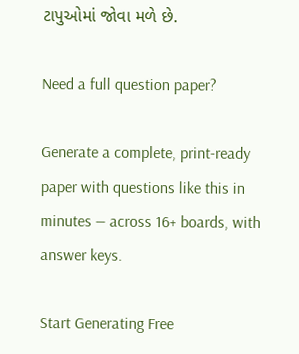ટાપુઓમાં જોવા મળે છે.

Need a full question paper?

Generate a complete, print-ready paper with questions like this in minutes — across 16+ boards, with answer keys.

Start Generating Free